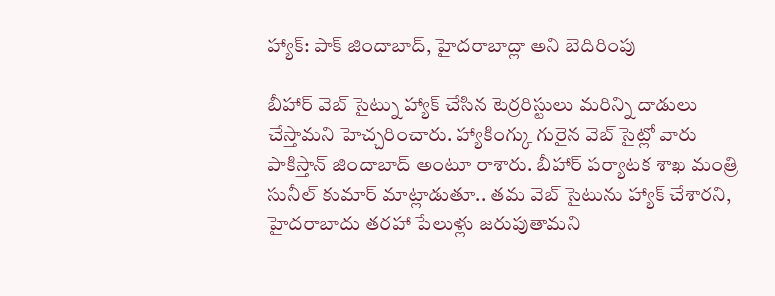హ్యాక్: పాక్ జిందాబాద్, హైదరాబాద్లా అని బెదిరింపు

బీహార్ వెబ్ సైట్ను హ్యాక్ చేసిన టెర్రరిస్టులు మరిన్ని దాడులు చేస్తామని హెచ్చరించారు. హ్యాకింగ్కు గురైన వెబ్ సైట్లో వారు పాకిస్తాన్ జిందాబాద్ అంటూ రాశారు. బీహార్ పర్యాటక శాఖ మంత్రి సునీల్ కుమార్ మాట్లాడుతూ.. తమ వెబ్ సైటును హ్యాక్ చేశారని, హైదరాబాదు తరహా పేలుళ్లు జరుపుతామని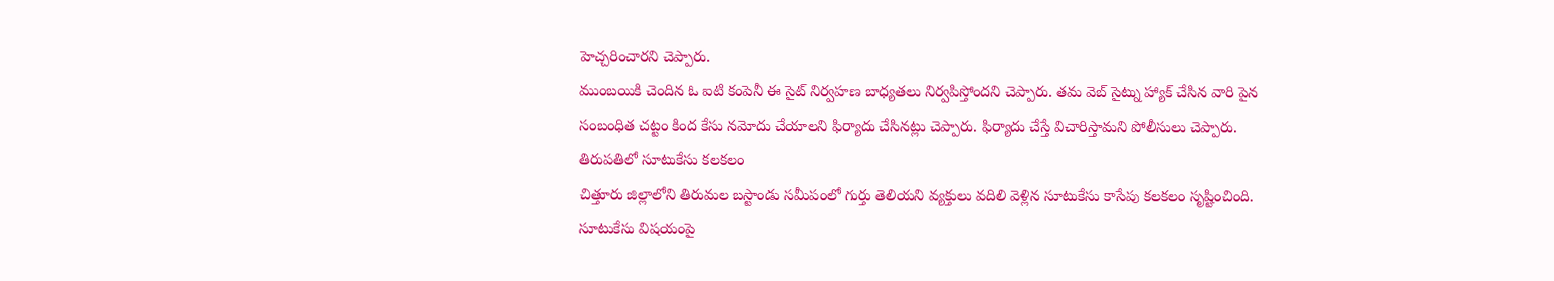హెచ్చరించారని చెప్పారు.
ముంబయికి చెందిన ఓ ఐటి కంపెనీ ఈ సైట్ నిర్వహణ బాధ్యతలు నిర్వపిస్తోందని చెప్పారు. తమ వెబ్ సైట్ను హ్యాక్ చేసిన వారి పైన సంబంధిత చట్టం కింద కేసు నమోదు చేయాలని ఫిర్యాదు చేసినట్లు చెప్పారు. ఫిర్యాదు చేస్తే విచారిస్తామని పోలీసులు చెప్పారు.
తిరుపతిలో సూటుకేసు కలకలం
చిత్తూరు జిల్లాలోని తిరుమల బస్టాండు సమీపంలో గుర్తు తెలియని వ్యక్తులు వదిలి వెళ్లిన సూటుకేసు కాసేపు కలకలం సృష్టించింది. సూటుకేసు విషయంపై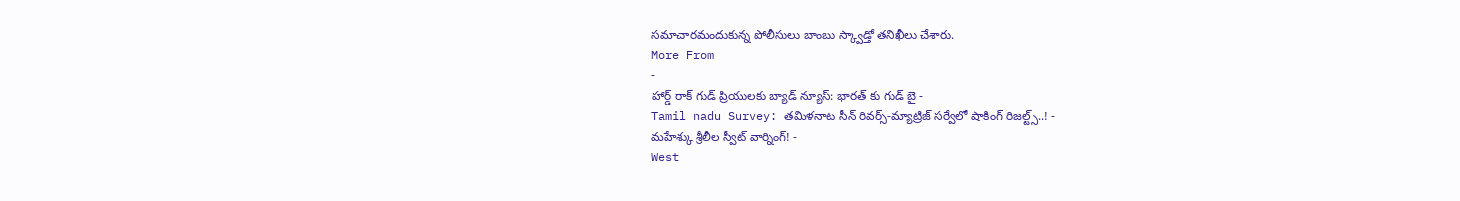సమాచారమందుకున్న పోలీసులు బాంబు స్క్వాడ్తో తనిఖీలు చేశారు.
More From
-
హార్డ్ రాక్ గుడ్ ప్రియులకు బ్యాడ్ న్యూస్: భారత్ కు గుడ్ బై -
Tamil nadu Survey: తమిళనాట సీన్ రివర్స్-మ్యాట్రిజ్ సర్వేలో షాకింగ్ రిజల్ట్స్..! -
మహేశ్కు శ్రీలీల స్వీట్ వార్నింగ్! -
West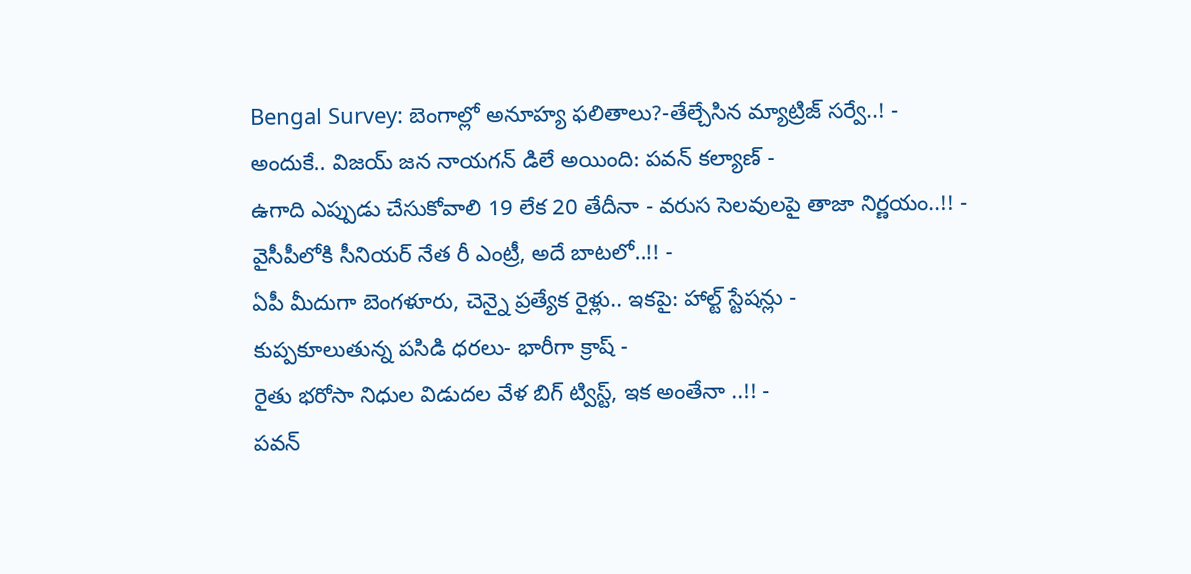Bengal Survey: బెంగాల్లో అనూహ్య ఫలితాలు?-తేల్చేసిన మ్యాట్రిజ్ సర్వే..! -
అందుకే.. విజయ్ జన నాయగన్ డిలే అయింది: పవన్ కల్యాణ్ -
ఉగాది ఎప్పుడు చేసుకోవాలి 19 లేక 20 తేదీనా - వరుస సెలవులపై తాజా నిర్ణయం..!! -
వైసీపీలోకి సీనియర్ నేత రీ ఎంట్రీ, అదే బాటలో..!! -
ఏపీ మీదుగా బెంగళూరు, చెన్నై ప్రత్యేక రైళ్లు.. ఇకపై: హాల్ట్ స్టేషన్లు -
కుప్పకూలుతున్న పసిడి ధరలు- భారీగా క్రాష్ -
రైతు భరోసా నిధుల విడుదల వేళ బిగ్ ట్విస్ట్, ఇక అంతేనా ..!! -
పవన్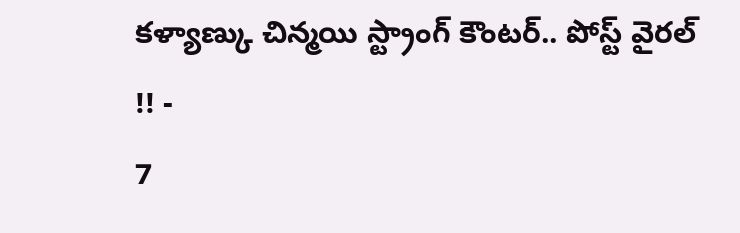కళ్యాణ్కు చిన్మయి స్ట్రాంగ్ కౌంటర్.. పోస్ట్ వైరల్ !! -
7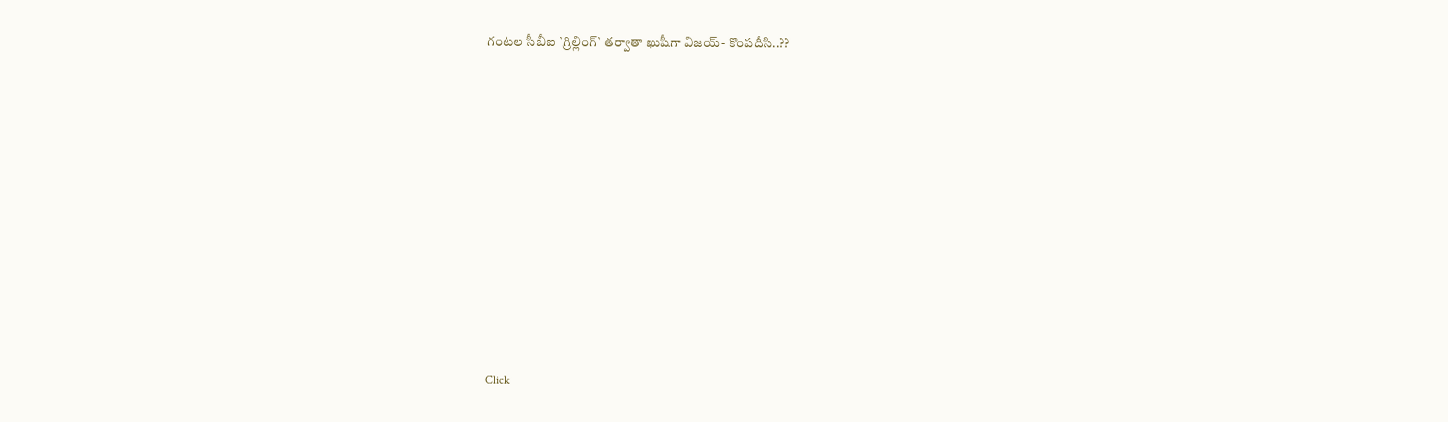గంటల సీబీఐ `గ్రిల్లింగ్` తర్వాతా ఖుషీగా విజయ్- కొంపదీసి..??












Click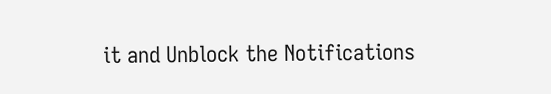it and Unblock the Notifications